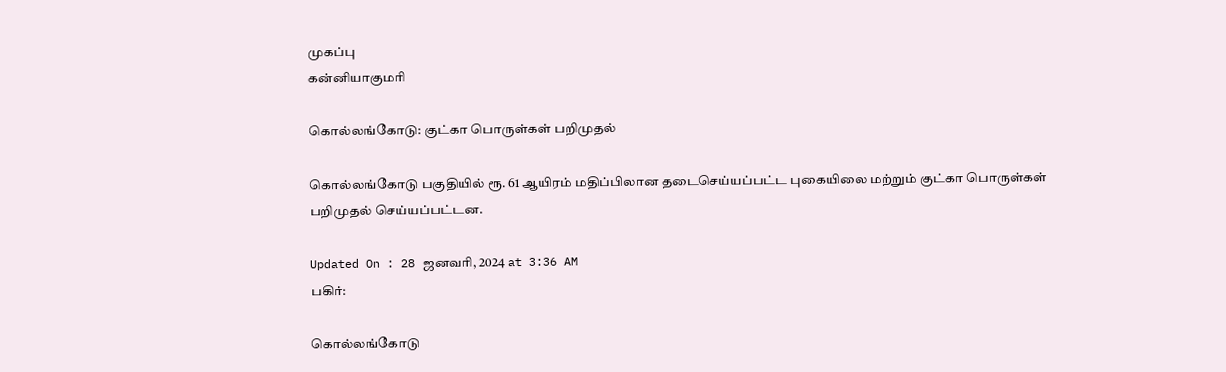முகப்பு
கன்னியாகுமரி

கொல்லங்கோடு: குட்கா பொருள்கள் பறிமுதல்

கொல்லங்கோடு பகுதியில் ரூ. 61 ஆயிரம் மதிப்பிலான தடைசெய்யப்பட்ட புகையிலை மற்றும் குட்கா பொருள்கள் பறிமுதல் செய்யப்பட்டன.

Updated On : 28 ஜனவரி, 2024 at 3:36 AM
பகிர்:

கொல்லங்கோடு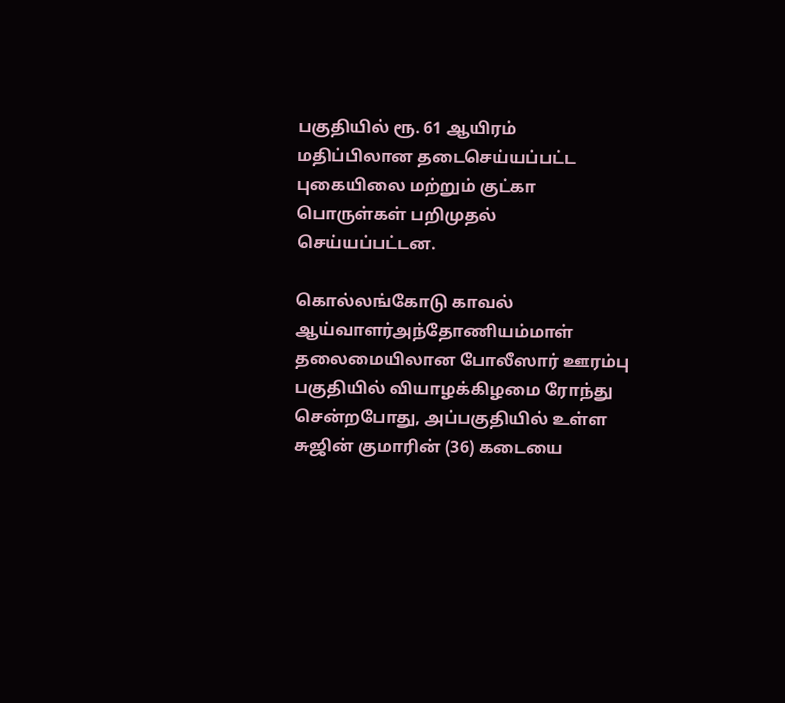பகுதியில் ரூ. 61 ஆயிரம் மதிப்பிலான தடைசெய்யப்பட்ட புகையிலை மற்றும் குட்கா பொருள்கள் பறிமுதல் செய்யப்பட்டன.

கொல்லங்கோடு காவல் ஆய்வாளர்அந்தோணியம்மாள் தலைமையிலான போலீஸார் ஊரம்பு பகுதியில் வியாழக்கிழமை ரோந்து சென்றபோது, அப்பகுதியில் உள்ள சுஜின் குமாரின் (36) கடையை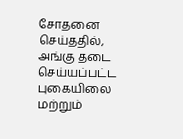சோதனை செய்ததில், அங்கு தடை செய்யப்பட்ட புகையிலை மற்றும்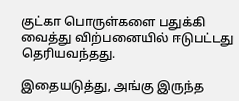குட்கா பொருள்களை பதுக்கி வைத்து விற்பனையில் ஈடுபட்டது தெரியவந்தது.

இதையடுத்து, அங்கு இருந்த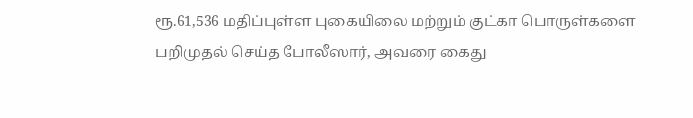ரூ.61,536 மதிப்புள்ள புகையிலை மற்றும் குட்கா பொருள்களை பறிமுதல் செய்த போலீஸார், அவரை கைது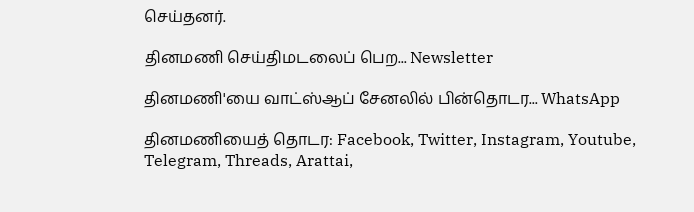செய்தனர்.

தினமணி செய்திமடலைப் பெற... Newsletter

தினமணி'யை வாட்ஸ்ஆப் சேனலில் பின்தொடர... WhatsApp

தினமணியைத் தொடர: Facebook, Twitter, Instagram, Youtube, Telegram, Threads, Arattai,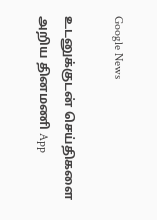Google News

உடனுக்குடன் செய்திகளை அறிய தினமணி App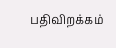பதிவிறக்கம்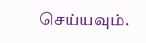செய்யவும்.